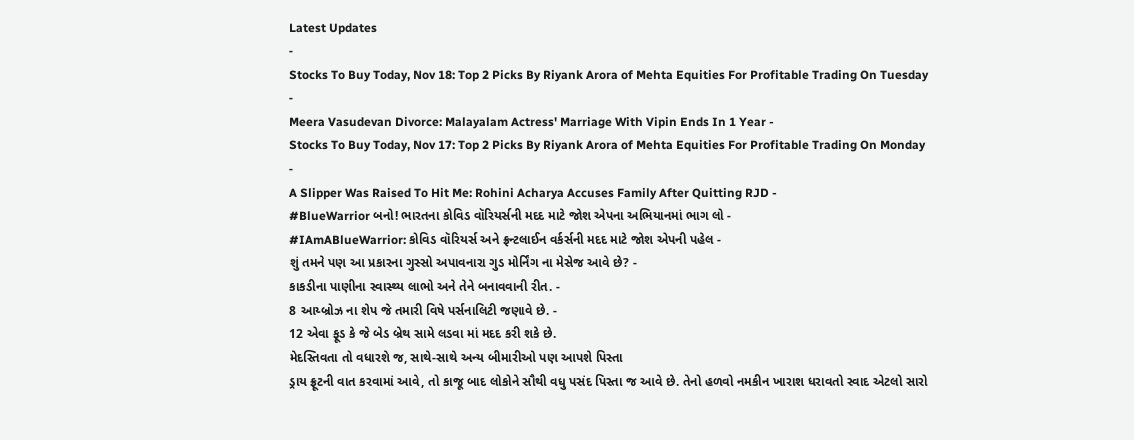Latest Updates
-
Stocks To Buy Today, Nov 18: Top 2 Picks By Riyank Arora of Mehta Equities For Profitable Trading On Tuesday -
Meera Vasudevan Divorce: Malayalam Actress' Marriage With Vipin Ends In 1 Year -
Stocks To Buy Today, Nov 17: Top 2 Picks By Riyank Arora of Mehta Equities For Profitable Trading On Monday -
A Slipper Was Raised To Hit Me: Rohini Acharya Accuses Family After Quitting RJD -
#BlueWarrior બનો! ભારતના કોવિડ વૉરિયર્સની મદદ માટે જોશ એપના અભિયાનમાં ભાગ લો -
#IAmABlueWarrior: કોવિડ વૉરિયર્સ અને ફ્રન્ટલાઈન વર્કર્સની મદદ માટે જોશ એપની પહેલ -
શું તમને પણ આ પ્રકારના ગુસ્સો અપાવનારા ગુડ મોર્નિંગ ના મેસેજ આવે છે? -
કાકડીના પાણીના સ્વાસ્થ્ય લાભો અને તેને બનાવવાની રીત. -
8 આય્બ્રોઝ ના શેપ જે તમારી વિષે પર્સનાલિટી જણાવે છે. -
12 એવા ફૂડ કે જે બેડ બ્રેથ સામે લડવા માં મદદ કરી શકે છે.
મેદસ્તિવતા તો વધારશે જ, સાથે-સાથે અન્ય બીમારીઓ પણ આપશે પિસ્તા
ડ્રાય ફ્રૂટની વાત કરવામાં આવે, તો કાજૂ બાદ લોકોને સૌથી વધુ પસંદ પિસ્તા જ આવે છે. તેનો હળવો નમકીન ખારાશ ધરાવતો સ્વાદ એટલો સારો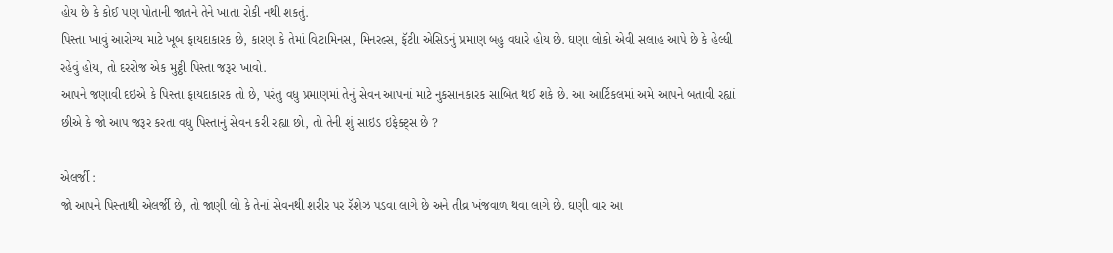હોય છે કે કોઈ પણ પોતાની જાતને તેને ખાતા રોકી નથી શકતું.
પિસ્તા ખાવું આરોગ્ય માટે ખૂબ ફાયદાકારક છે, કારણ કે તેમાં વિટામિનસ, મિનરલ્સ, ફૅટીા એસિડનું પ્રમાણ બહુ વધારે હોય છે. ઘણા લોકો એવી સલાહ આપે છે કે હેલ્ધી રહેવું હોય, તો દરરોજ એક મુટ્ઠી પિસ્તા જરૂર ખાવો.
આપને જણાવી દઇએ કે પિસ્તા ફાયદાકારક તો છે, પરંતુ વધુ પ્રમાણમાં તેનું સેવન આપનાં માટે નુકસાનકારક સાબિત થઈ શકે છે. આ આર્ટિકલમાં અમે આપને બતાવી રહ્યાં છીએ કે જો આપ જરૂર કરતા વધુ પિસ્તાનું સેવન કરી રહ્યા છો, તો તેની શું સાઇડ ઇફેક્ટ્સ છે ?

એલર્જી :
જો આપને પિસ્તાથી એલર્જી છે, તો જાણી લો કે તેનાં સેવનથી શરીર પર રૅશેઝ પડવા લાગે છે અને તીવ્ર ખંજવાળ થવા લાગે છે. ઘણી વાર આ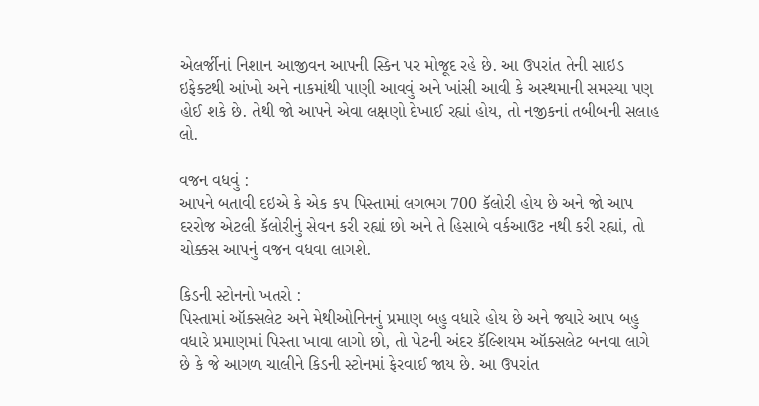એલર્જીનાં નિશાન આજીવન આપની સ્કિન પર મોજૂદ રહે છે. આ ઉપરાંત તેની સાઇડ ઇફેક્ટથી આંખો અને નાકમાંથી પાણી આવવું અને ખાંસી આવી કે અસ્થમાની સમસ્યા પણ હોઈ શકે છે. તેથી જો આપને એવા લક્ષણો દેખાઈ રહ્યાં હોય, તો નજીકનાં તબીબની સલાહ લો.

વજન વધવું :
આપને બતાવી દઇએ કે એક કપ પિસ્તામાં લગભગ 700 કૅલોરી હોય છે અને જો આપ દરરોજ એટલી કૅલોરીનું સેવન કરી રહ્યાં છો અને તે હિસાબે વર્કઆઉટ નથી કરી રહ્યાં, તો ચોક્કસ આપનું વજન વધવા લાગશે.

કિડની સ્ટોનનો ખતરો :
પિસ્તામાં ઑક્સલેટ અને મેથીઓનિનનું પ્રમાણ બહુ વધારે હોય છે અને જ્યારે આપ બહુ વધારે પ્રમાણમાં પિસ્તા ખાવા લાગો છો, તો પેટની અંદર કૅલ્શિયમ ઑક્સલેટ બનવા લાગે છે કે જે આગળ ચાલીને કિડની સ્ટોનમાં ફેરવાઈ જાય છે. આ ઉપરાંત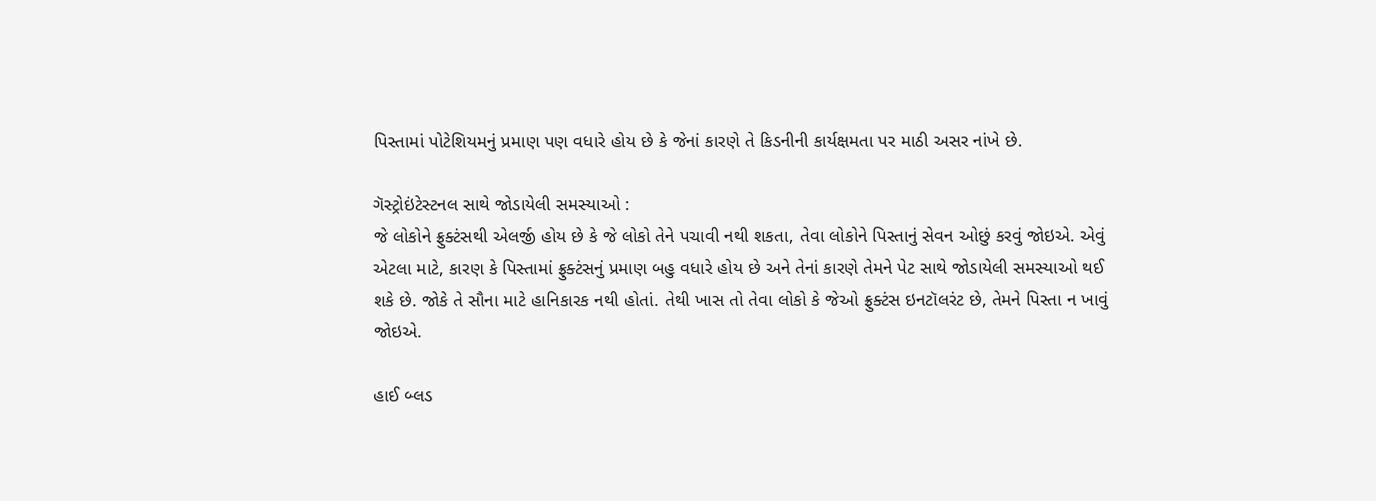પિસ્તામાં પોટેશિયમનું પ્રમાણ પણ વધારે હોય છે કે જેનાં કારણે તે કિડનીની કાર્યક્ષમતા પર માઠી અસર નાંખે છે.

ગૅસ્ટ્રોઇંટેસ્ટનલ સાથે જોડાયેલી સમસ્યાઓ :
જે લોકોને ફ્રુક્ટંસથી એલર્જી હોય છે કે જે લોકો તેને પચાવી નથી શકતા, તેવા લોકોને પિસ્તાનું સેવન ઓછું કરવું જોઇએ. એવું એટલા માટે, કારણ કે પિસ્તામાં ફ્રુક્ટંસનું પ્રમાણ બહુ વધારે હોય છે અને તેનાં કારણે તેમને પેટ સાથે જોડાયેલી સમસ્યાઓ થઈ શકે છે. જોકે તે સૌના માટે હાનિકારક નથી હોતાં. તેથી ખાસ તો તેવા લોકો કે જેઓ ફ્રુક્ટંસ ઇનટૉલરંટ છે, તેમને પિસ્તા ન ખાવું જોઇએ.

હાઈ બ્લડ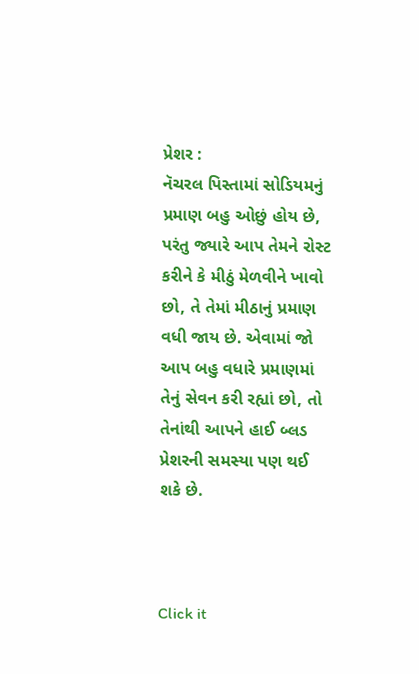પ્રેશર :
નૅચરલ પિસ્તામાં સોડિયમનું પ્રમાણ બહુ ઓછું હોય છે, પરંતુ જ્યારે આપ તેમને રોસ્ટ કરીને કે મીઠું મેળવીને ખાવો છો, તે તેમાં મીઠાનું પ્રમાણ વધી જાય છે. એવામાં જો આપ બહુ વધારે પ્રમાણમાં તેનું સેવન કરી રહ્યાં છો, તો તેનાંથી આપને હાઈ બ્લડ પ્રેશરની સમસ્યા પણ થઈ શકે છે.



Click it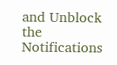and Unblock the Notifications